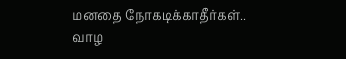மனதை நோகடிக்காதீர்கள்.. வாழ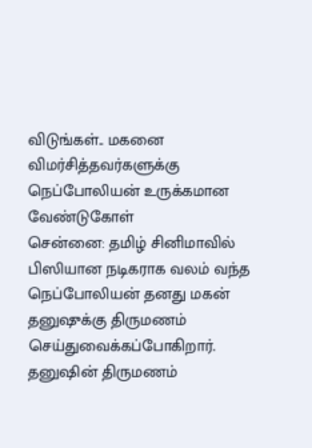விடுங்கள்.. மகனை விமர்சித்தவர்களுக்கு நெப்போலியன் உருக்கமான வேண்டுகோள்
சென்னை: தமிழ் சினிமாவில் பிஸியான நடிகராக வலம் வந்த நெப்போலியன் தனது மகன் தனுஷுக்கு திருமணம் செய்துவைக்கப்போகிறார். தனுஷின் திருமணம்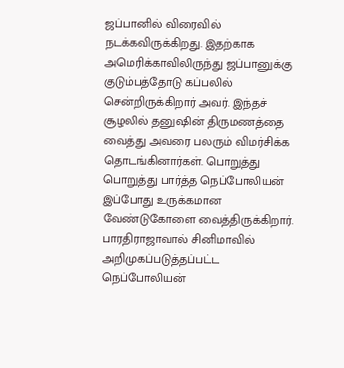ஜப்பானில் விரைவில் நடக்கவிருக்கிறது. இதற்காக அமெரிக்காவிலிருந்து ஜப்பானுக்கு குடும்பத்தோடு கப்பலில் சென்றிருக்கிறார் அவர். இந்தச் சூழலில் தனுஷின் திருமணத்தை வைத்து அவரை பலரும் விமர்சிக்க தொடங்கினார்கள். பொறுத்து பொறுத்து பார்த்த நெப்போலியன் இப்போது உருக்கமான வேண்டுகோளை வைத்திருக்கிறார்.
பாரதிராஜாவால் சினிமாவில் அறிமுகப்படுத்தப்பட்ட நெப்போலியன்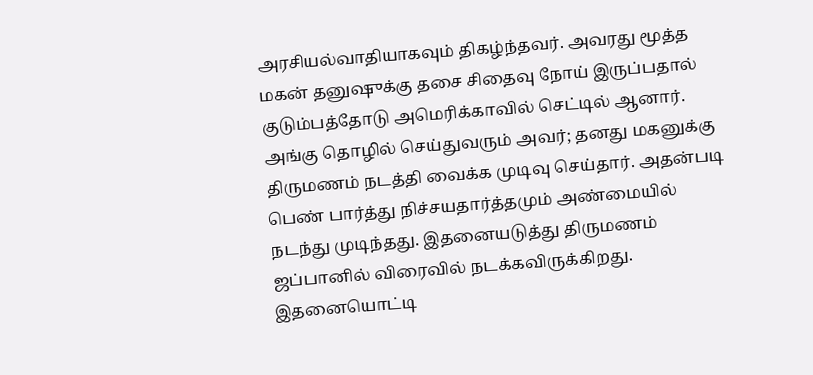அரசியல்வாதியாகவும் திகழ்ந்தவர். அவரது மூத்த மகன் தனுஷுக்கு தசை சிதைவு நோய் இருப்பதால் குடும்பத்தோடு அமெரிக்காவில் செட்டில் ஆனார். அங்கு தொழில் செய்துவரும் அவர்; தனது மகனுக்கு திருமணம் நடத்தி வைக்க முடிவு செய்தார். அதன்படி பெண் பார்த்து நிச்சயதார்த்தமும் அண்மையில் நடந்து முடிந்தது. இதனையடுத்து திருமணம் ஜப்பானில் விரைவில் நடக்கவிருக்கிறது. இதனையொட்டி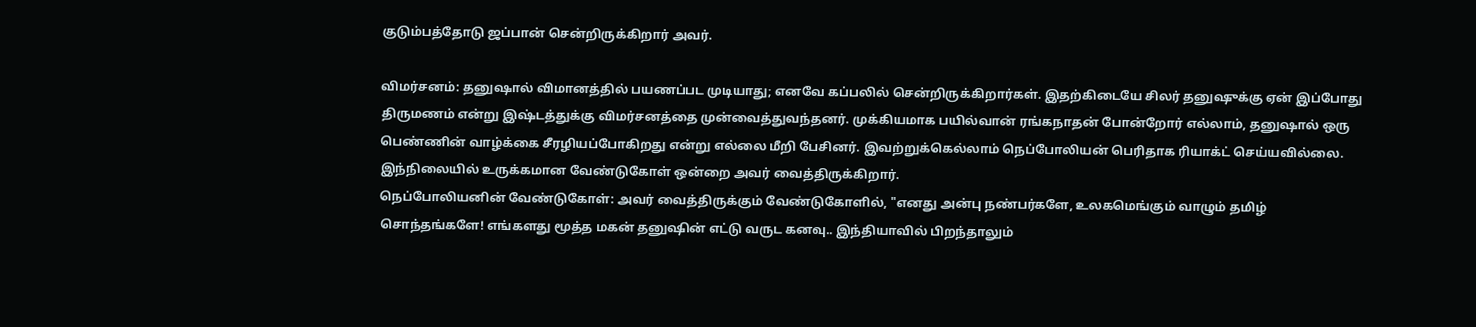குடும்பத்தோடு ஜப்பான் சென்றிருக்கிறார் அவர்.

விமர்சனம்: தனுஷால் விமானத்தில் பயணப்பட முடியாது; எனவே கப்பலில் சென்றிருக்கிறார்கள். இதற்கிடையே சிலர் தனுஷுக்கு ஏன் இப்போது திருமணம் என்று இஷ்டத்துக்கு விமர்சனத்தை முன்வைத்துவந்தனர். முக்கியமாக பயில்வான் ரங்கநாதன் போன்றோர் எல்லாம், தனுஷால் ஒரு பெண்ணின் வாழ்க்கை சீரழியப்போகிறது என்று எல்லை மீறி பேசினர். இவற்றுக்கெல்லாம் நெப்போலியன் பெரிதாக ரியாக்ட் செய்யவில்லை. இந்நிலையில் உருக்கமான வேண்டுகோள் ஒன்றை அவர் வைத்திருக்கிறார்.
நெப்போலியனின் வேண்டுகோள்: அவர் வைத்திருக்கும் வேண்டுகோளில், "எனது அன்பு நண்பர்களே, உலகமெங்கும் வாழும் தமிழ் சொந்தங்களே! எங்களது மூத்த மகன் தனுஷின் எட்டு வருட கனவு.. இந்தியாவில் பிறந்தாலும்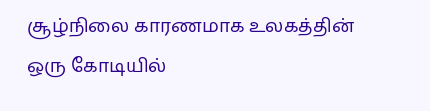சூழ்நிலை காரணமாக உலகத்தின் ஒரு கோடியில்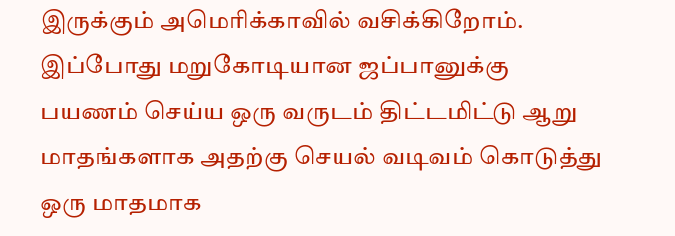இருக்கும் அமெரிக்காவில் வசிக்கிறோம். இப்போது மறுகோடியான ஜப்பானுக்கு பயணம் செய்ய ஒரு வருடம் திட்டமிட்டு ஆறு மாதங்களாக அதற்கு செயல் வடிவம் கொடுத்து ஒரு மாதமாக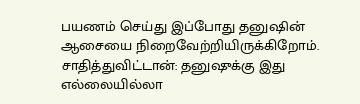பயணம் செய்து இப்போது தனுஷின் ஆசையை நிறைவேற்றியிருக்கிறோம்.
சாதித்துவிட்டான்: தனுஷுக்கு இது எல்லையில்லா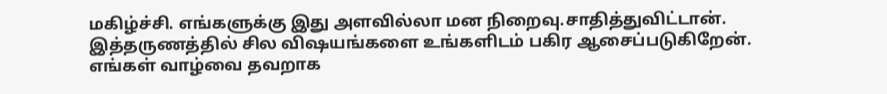மகிழ்ச்சி. எங்களுக்கு இது அளவில்லா மன நிறைவு.சாதித்துவிட்டான். இத்தருணத்தில் சில விஷயங்களை உங்களிடம் பகிர ஆசைப்படுகிறேன். எங்கள் வாழ்வை தவறாக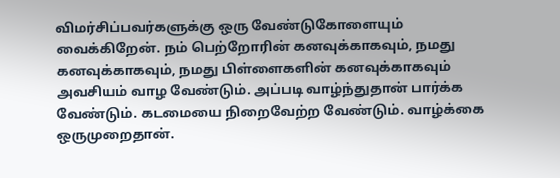விமர்சிப்பவர்களுக்கு ஒரு வேண்டுகோளையும் வைக்கிறேன். நம் பெற்றோரின் கனவுக்காகவும், நமது கனவுக்காகவும், நமது பிள்ளைகளின் கனவுக்காகவும் அவசியம் வாழ வேண்டும். அப்படி வாழ்ந்துதான் பார்க்க வேண்டும். கடமையை நிறைவேற்ற வேண்டும். வாழ்க்கை ஒருமுறைதான்.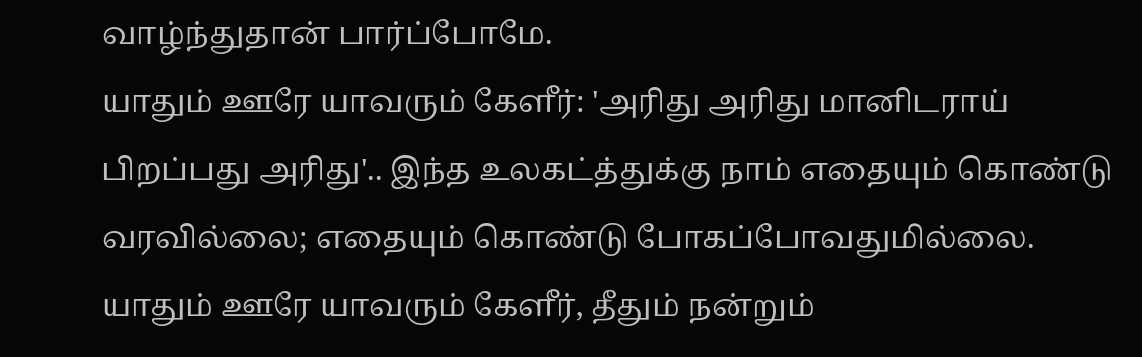வாழ்ந்துதான் பார்ப்போமே.
யாதும் ஊரே யாவரும் கேளீர்: 'அரிது அரிது மானிடராய் பிறப்பது அரிது'.. இந்த உலகட்த்துக்கு நாம் எதையும் கொண்டு வரவில்லை; எதையும் கொண்டு போகப்போவதுமில்லை. யாதும் ஊரே யாவரும் கேளீர், தீதும் நன்றும்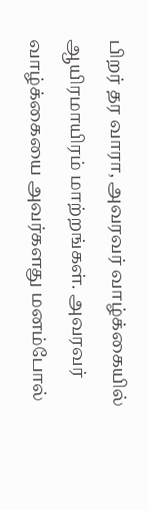பிறர் தர வாரா, அவரவர் வாழ்க்கையில் ஆயிரமாயிரம் மாற்றங்கள். அவரவர் வாழ்க்கையை அவர்களது மனம்போல்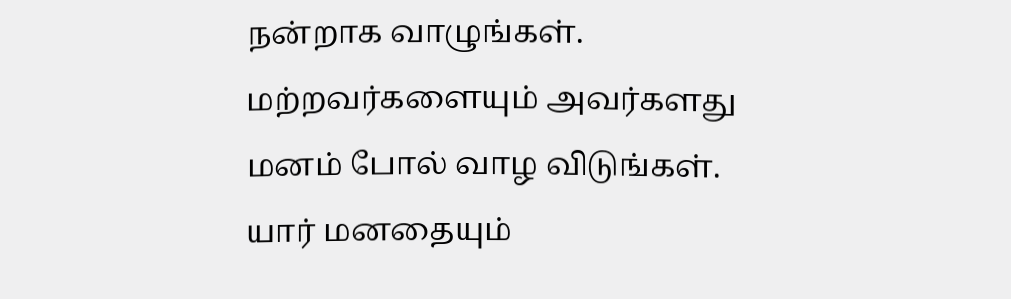நன்றாக வாழுங்கள். மற்றவர்களையும் அவர்களது மனம் போல் வாழ விடுங்கள். யார் மனதையும்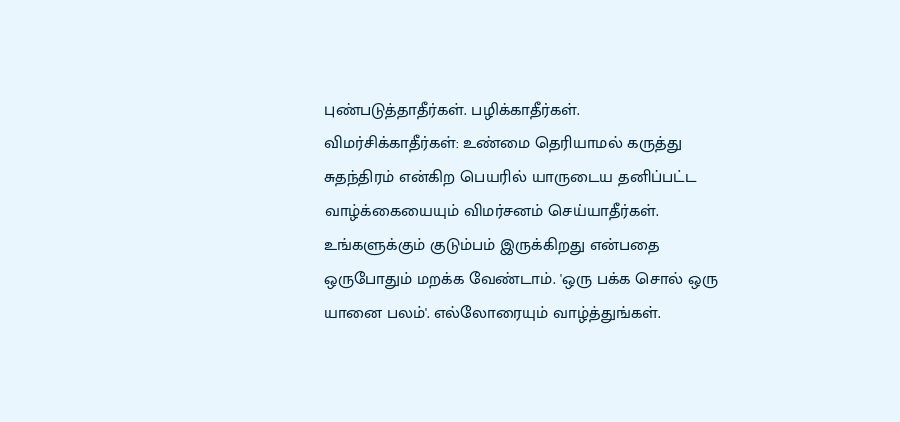புண்படுத்தாதீர்கள். பழிக்காதீர்கள்.
விமர்சிக்காதீர்கள்: உண்மை தெரியாமல் கருத்து சுதந்திரம் என்கிற பெயரில் யாருடைய தனிப்பட்ட வாழ்க்கையையும் விமர்சனம் செய்யாதீர்கள். உங்களுக்கும் குடும்பம் இருக்கிறது என்பதை ஒருபோதும் மறக்க வேண்டாம். 'ஒரு பக்க சொல் ஒரு யானை பலம்'. எல்லோரையும் வாழ்த்துங்கள்.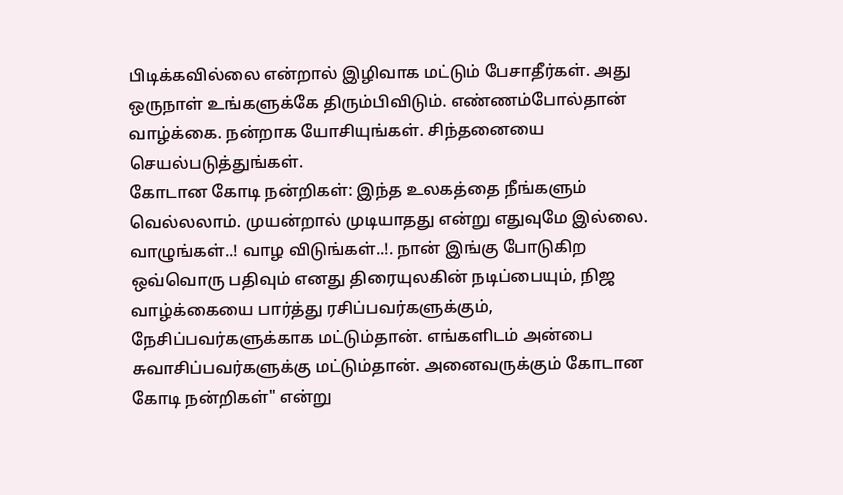பிடிக்கவில்லை என்றால் இழிவாக மட்டும் பேசாதீர்கள். அது ஒருநாள் உங்களுக்கே திரும்பிவிடும். எண்ணம்போல்தான் வாழ்க்கை. நன்றாக யோசியுங்கள். சிந்தனையை செயல்படுத்துங்கள்.
கோடான கோடி நன்றிகள்: இந்த உலகத்தை நீங்களும் வெல்லலாம். முயன்றால் முடியாதது என்று எதுவுமே இல்லை. வாழுங்கள்..! வாழ விடுங்கள்..!. நான் இங்கு போடுகிற ஒவ்வொரு பதிவும் எனது திரையுலகின் நடிப்பையும், நிஜ வாழ்க்கையை பார்த்து ரசிப்பவர்களுக்கும், நேசிப்பவர்களுக்காக மட்டும்தான். எங்களிடம் அன்பை சுவாசிப்பவர்களுக்கு மட்டும்தான். அனைவருக்கும் கோடான கோடி நன்றிகள்" என்று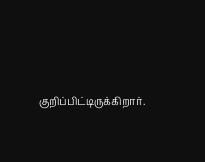குறிப்பிட்டிருக்கிறார்.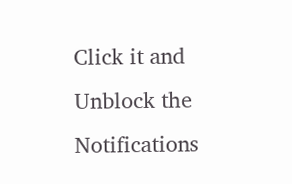Click it and Unblock the Notifications